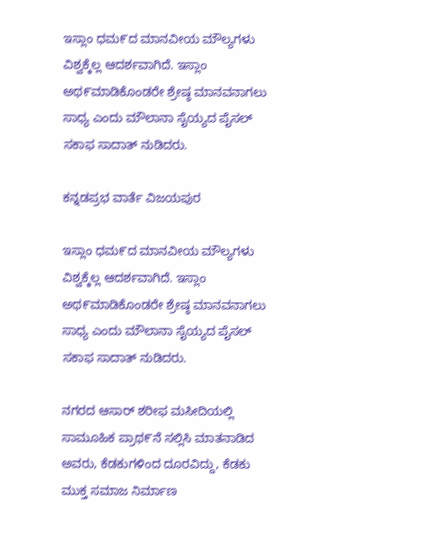ಇಸ್ಲಾಂ ಧಮ೯ದ ಮಾನವೀಯ ಮೌಲ್ಯಗಳು ವಿಶ್ವಕ್ಕೆಲ್ಲ ಆದರ್ಶವಾಗಿದೆ. ಇಸ್ಲಾಂ ಅಥ೯ಮಾಡಿಕೊಂಡರೇ ಶ್ರೇಷ್ಠ ಮಾನವನಾಗಲು ಸಾಧ್ಯ ಎಂದು ಮೌಲಾನಾ ಸೈಯ್ಯದ ಪೈಸಲ್ ಸಕಾಫ ಸಾದಾತ್‌ ನುಡಿದರು.

ಕನ್ನಡಪ್ರಭ ವಾರ್ತೆ ವಿಜಯಪುರ

ಇಸ್ಲಾಂ ಧಮ೯ದ ಮಾನವೀಯ ಮೌಲ್ಯಗಳು ವಿಶ್ವಕ್ಕೆಲ್ಲ ಆದರ್ಶವಾಗಿದೆ. ಇಸ್ಲಾಂ ಅಥ೯ಮಾಡಿಕೊಂಡರೇ ಶ್ರೇಷ್ಠ ಮಾನವನಾಗಲು ಸಾಧ್ಯ ಎಂದು ಮೌಲಾನಾ ಸೈಯ್ಯದ ಪೈಸಲ್ ಸಕಾಫ ಸಾದಾತ್‌ ನುಡಿದರು.

ನಗರದ ಆಸಾರ್‌ ಶರೀಫ ಮಸೀದಿಯಲ್ಲಿ ಸಾಮೂಹಿಕ ಪ್ರಾಥ೯ನೆ ಸಲ್ಲಿಸಿ ಮಾತನಾಡಿದ ಅವರು, ಕೆಡಕುಗಳಿಂದ ದೂರವಿದ್ದು, ಕೆಡಕು ಮುಕ್ತ ಸಮಾಜ ನಿರ್ಮಾಣ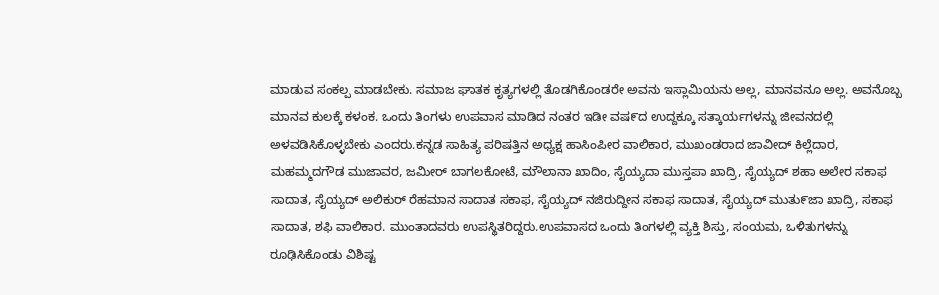ಮಾಡುವ ಸಂಕಲ್ಪ ಮಾಡಬೇಕು. ಸಮಾಜ ಘಾತಕ ಕೃತ್ಯಗಳಲ್ಲಿ ತೊಡಗಿಕೊಂಡರೇ ಅವನು ಇಸ್ಲಾಮಿಯನು ಅಲ್ಲ, ಮಾನವನೂ ಅಲ್ಲ. ಅವನೊಬ್ಬ ಮಾನವ ಕುಲಕ್ಕೆ ಕಳಂಕ. ಒಂದು ತಿಂಗಳು ಉಪವಾಸ ಮಾಡಿದ ನಂತರ ಇಡೀ ವಷ೯ದ ಉದ್ದಕ್ಕೂ ಸತ್ಕಾರ್ಯಗಳನ್ನು ಜೀವನದಲ್ಲಿ ಅಳವಡಿಸಿಕೊಳ್ಳಬೇಕು ಎಂದರು.ಕನ್ನಡ ಸಾಹಿತ್ಯ ಪರಿಷತ್ತಿನ ಅಧ್ಯಕ್ಷ ಹಾಸಿಂಪೀರ ವಾಲಿಕಾರ, ಮುಖಂಡರಾದ ಜಾವೀದ್‌ ಕಿಲ್ಲೆದಾರ, ಮಹಮ್ಮದಗೌಡ ಮುಜಾವರ, ಜಮೀರ್‌ ಬಾಗಲಕೋಟೆ, ಮೌಲಾನಾ ಖಾದಿಂ, ಸೈಯ್ಯದಾ ಮುಸ್ತಪಾ ಖಾದ್ರಿ, ಸೈಯ್ಯದ್ ಶಹಾ ಅಲೇರ ಸಕಾಫ ಸಾದಾತ, ಸೈಯ್ಯದ್‌ ಅಲಿಕುರ್ ರೆಹಮಾನ ಸಾದಾತ ಸಕಾಫ, ಸೈಯ್ಯದ್‌ ನಜಿರುದ್ದೀನ ಸಕಾಫ ಸಾದಾತ, ಸೈಯ್ಯದ್‌ ಮುತು೯ಜಾ ಖಾದ್ರಿ, ಸಕಾಫ ಸಾದಾತ, ಶಫಿ ವಾಲಿಕಾರ. ಮುಂತಾದವರು ಉಪಸ್ಥಿತರಿದ್ದರು.ಉಪವಾಸದ ಒಂದು ತಿಂಗಳಲ್ಲಿ ವ್ಯಕ್ತಿ ಶಿಸ್ತು, ಸಂಯಮ, ಒಳಿತುಗಳನ್ನು ರೂಢಿಸಿಕೊಂಡು ವಿಶಿಷ್ಟ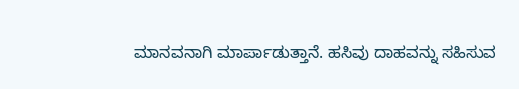ಮಾನವನಾಗಿ ಮಾರ್ಪಾಡುತ್ತಾನೆ. ಹಸಿವು ದಾಹವನ್ನು ಸಹಿಸುವ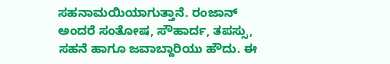ಸಹನಾಮಯಿಯಾಗುತ್ತಾನೆ. ರಂಜಾನ್‌ ಅಂದರೆ ಸಂತೋಷ, ಸೌಹಾರ್ದ, ತಪಸ್ಸು, ಸಹನೆ ಹಾಗೂ ಜವಾಬ್ದಾರಿಯು ಹೌದು. ಈ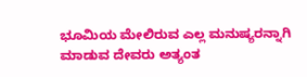ಭೂಮಿಯ ಮೇಲಿರುವ ಎಲ್ಲ ಮನುಷ್ಯರನ್ನಾಗಿ ಮಾಡುವ ದೇವರು ಅತ್ಯಂತ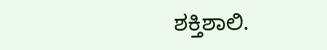ಶಕ್ತಿಶಾಲಿ.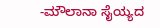-ಮೌಲಾನಾ ಸೈಯ್ಯದ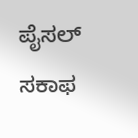ಪೈಸಲ್ ಸಕಾಫ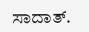ಸಾದಾತ್‌.